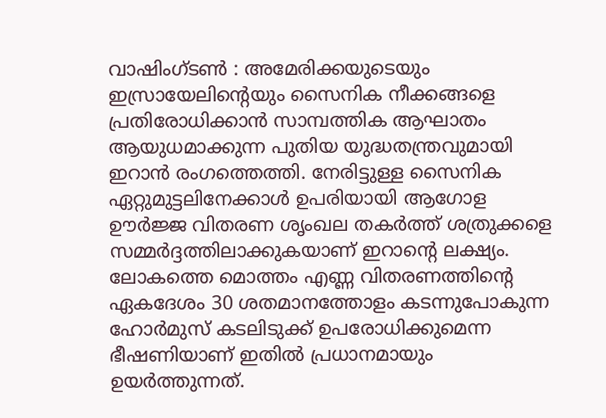വാഷിംഗ്ടൺ : അമേരിക്കയുടെയും ഇസ്രായേലിന്റെയും സൈനിക നീക്കങ്ങളെ പ്രതിരോധിക്കാൻ സാമ്പത്തിക ആഘാതം ആയുധമാക്കുന്ന പുതിയ യുദ്ധതന്ത്രവുമായി ഇറാൻ രംഗത്തെത്തി. നേരിട്ടുള്ള സൈനിക ഏറ്റുമുട്ടലിനേക്കാൾ ഉപരിയായി ആഗോള ഊർജ്ജ വിതരണ ശൃംഖല തകർത്ത് ശത്രുക്കളെ സമ്മർദ്ദത്തിലാക്കുകയാണ് ഇറാന്റെ ലക്ഷ്യം. ലോകത്തെ മൊത്തം എണ്ണ വിതരണത്തിന്റെ ഏകദേശം 30 ശതമാനത്തോളം കടന്നുപോകുന്ന ഹോർമുസ് കടലിടുക്ക് ഉപരോധിക്കുമെന്ന ഭീഷണിയാണ് ഇതിൽ പ്രധാനമായും ഉയർത്തുന്നത്.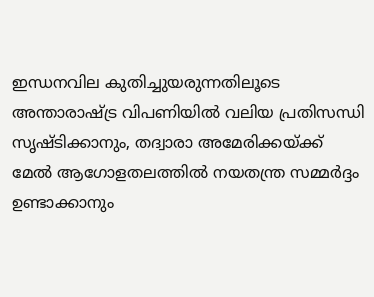ഇന്ധനവില കുതിച്ചുയരുന്നതിലൂടെ അന്താരാഷ്ട്ര വിപണിയിൽ വലിയ പ്രതിസന്ധി സൃഷ്ടിക്കാനും, തദ്വാരാ അമേരിക്കയ്ക്ക് മേൽ ആഗോളതലത്തിൽ നയതന്ത്ര സമ്മർദ്ദം ഉണ്ടാക്കാനും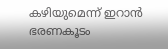കഴിയുമെന്ന് ഇറാൻ ഭരണകൂടം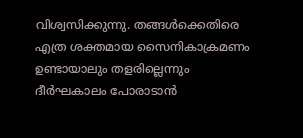വിശ്വസിക്കുന്നു. തങ്ങൾക്കെതിരെ എത്ര ശക്തമായ സൈനികാക്രമണം ഉണ്ടായാലും തളരില്ലെന്നും ദീർഘകാലം പോരാടാൻ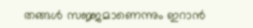തങ്ങൾ സജ്ജമാണെന്നും ഇറാൻ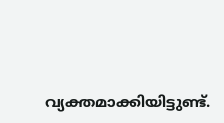വ്യക്തമാക്കിയിട്ടുണ്ട്.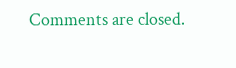Comments are closed.